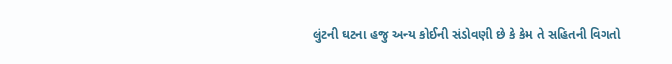લુંટની ઘટના હજુ અન્ય કોઈની સંડોવણી છે કે કેમ તે સહિતની વિગતો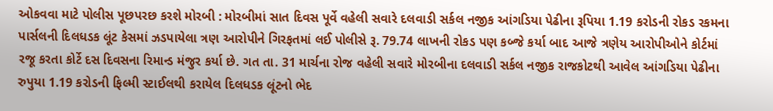ઓકવવા માટે પોલીસ પૂછપરછ કરશે મોરબી : મોરબીમાં સાત દિવસ પૂર્વે વહેલી સવારે દલવાડી સર્કલ નજીક આંગડિયા પેઢીના રૂપિયા 1.19 કરોડની રોકડ રકમના પાર્સલની દિલધડક લૂંટ કેસમાં ઝડપાયેલા ત્રણ આરોપીને ગિરફતમાં લઈ પોલીસે રૂ. 79.74 લાખની રોકડ પણ કબ્જે કર્યા બાદ આજે ત્રણેય આરોપીઓને કોર્ટમાં રજૂ કરતા કોર્ટે દસ દિવસના રિમાન્ડ મંજુર કર્યા છે. ગત તા. 31 માર્ચના રોજ વહેલી સવારે મોરબીના દલવાડી સર્કલ નજીક રાજકોટથી આવેલ આંગડિયા પેઢીના રુપુયા 1.19 કરોડની ફિલ્મી સ્ટાઈલથી કરાયેલ દિલધડક લૂંટનો ભેદ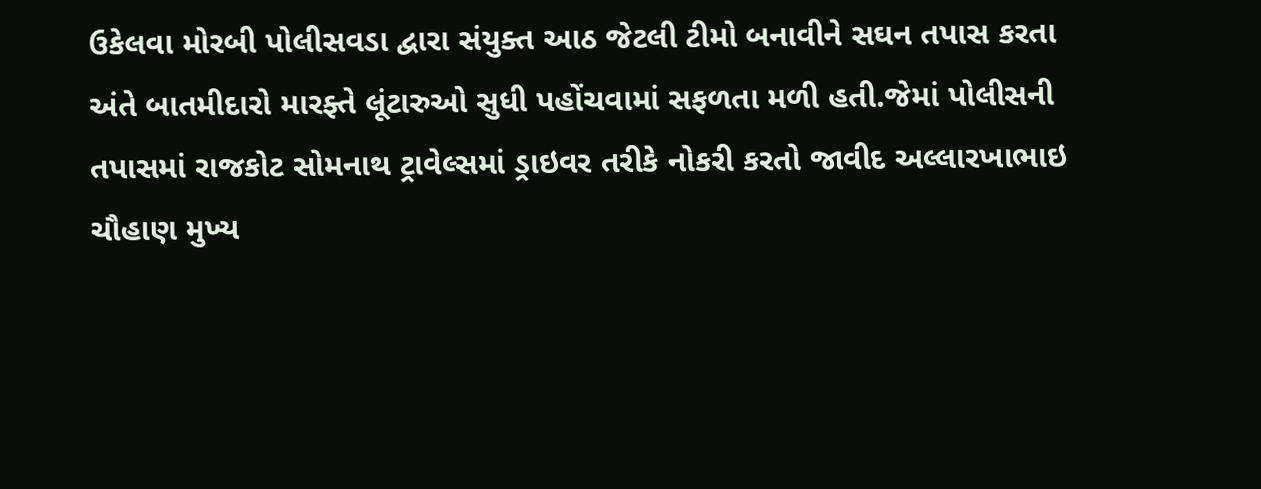ઉકેલવા મોરબી પોલીસવડા દ્વારા સંયુક્ત આઠ જેટલી ટીમો બનાવીને સઘન તપાસ કરતા અંતે બાતમીદારો મારફ્તે લૂંટારુઓ સુધી પહોંચવામાં સફળતા મળી હતી.જેમાં પોલીસની તપાસમાં રાજકોટ સોમનાથ ટ્રાવેલ્સમાં ડ્રાઇવર તરીકે નોકરી કરતો જાવીદ અલ્લારખાભાઇ ચૌહાણ મુખ્ય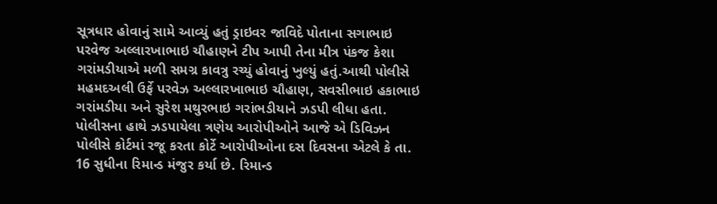સૂત્રધાર હોવાનું સામે આવ્યું હતું ડ્રાઇવર જાવિદે પોતાના સગાભાઇ પરવેજ અલ્લારખાભાઇ ચૌહાણને ટીપ આપી તેના મીત્ર પંકજ કેશા ગરાંમડીયાએ મળી સમગ્ર કાવત્રુ રચ્યું હોવાનું ખુલ્યું હતું.આથી પોલીસે મહમદઅલી ઉર્ફે પરવેઝ અલ્લારખાભાઇ ચૌહાણ, સવસીભાઇ હકાભાઇ ગરાંમડીયા અને સુરેશ મથુરભાઇ ગરાંભડીયાને ઝડપી લીધા હતા. પોલીસના હાથે ઝડપાયેલા ત્રણેય આરોપીઓને આજે એ ડિવિઝન પોલીસે કોર્ટમાં રજૂ કરતા કોર્ટે આરોપીઓના દસ દિવસના એટલે કે તા. 16 સુધીના રિમાન્ડ મંજુર કર્યા છે. રિમાન્ડ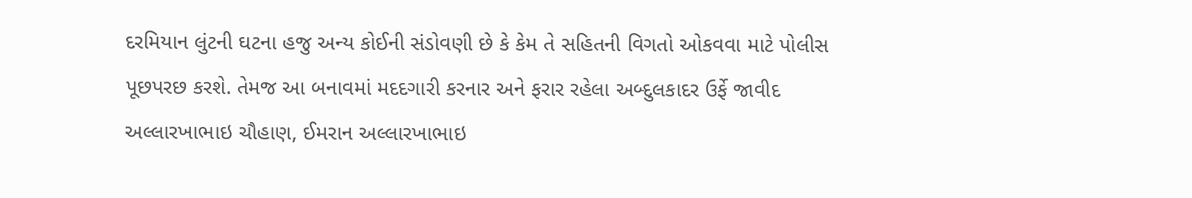દરમિયાન લુંટની ઘટના હજુ અન્ય કોઈની સંડોવણી છે કે કેમ તે સહિતની વિગતો ઓકવવા માટે પોલીસ પૂછપરછ કરશે. તેમજ આ બનાવમાં મદદગારી કરનાર અને ફરાર રહેલા અબ્દુલકાદર ઉર્ફે જાવીદ અલ્લારખાભાઇ ચૌહાણ, ઈમરાન અલ્લારખાભાઇ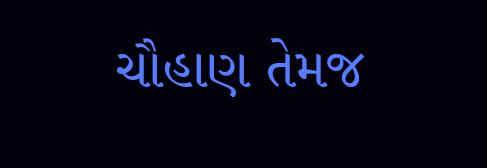ચૌહાણ તેમજ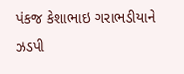પંકજ કેશાભાઇ ગરાભડીયાને ઝડપી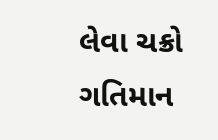લેવા ચક્રો ગતિમાન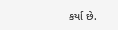કર્યા છે.